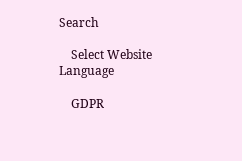Search

    Select Website Language

    GDPR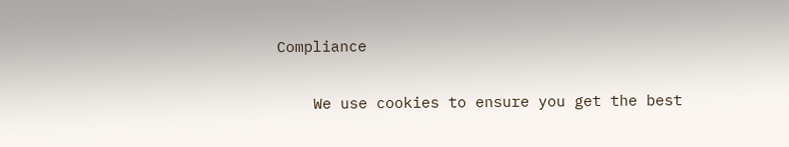Compliance

    We use cookies to ensure you get the best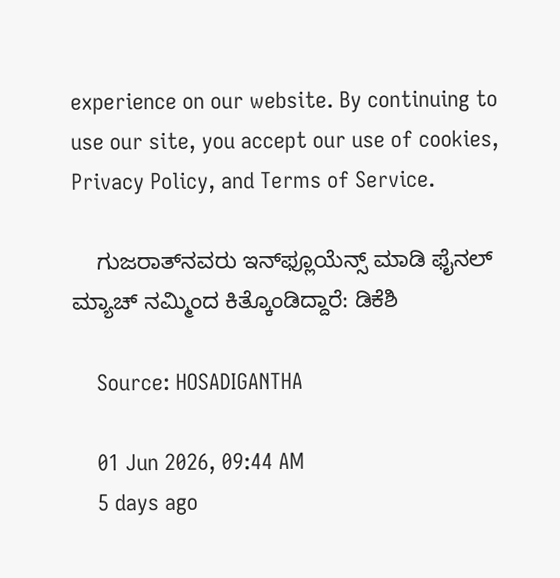experience on our website. By continuing to use our site, you accept our use of cookies, Privacy Policy, and Terms of Service.

    ಗುಜರಾತ್‌ನವರು ಇನ್‌ಫ್ಲೂಯೆನ್ಸ್‌ ಮಾಡಿ ಫೈನಲ್‌ ಮ್ಯಾಚ್‌ ನಮ್ಮಿಂದ ಕಿತ್ಕೊಂಡಿದ್ದಾರೆ: ಡಿಕೆಶಿ

    Source: HOSADIGANTHA

    01 Jun 2026, 09:44 AM
    5 days ago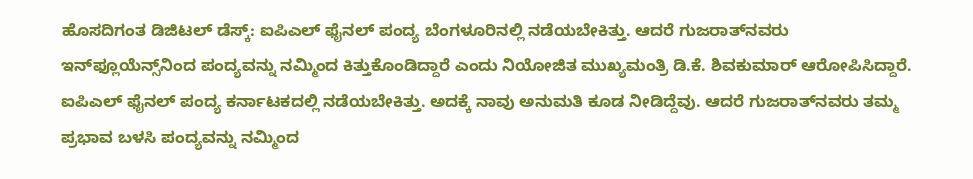ಹೊಸದಿಗಂತ ಡಿಜಿಟಲ್‌ ಡೆಸ್ಕ್‌: ಐಪಿಎಲ್ ಫೈನಲ್ ಪಂದ್ಯ ಬೆಂಗಳೂರಿನಲ್ಲಿ ನಡೆಯಬೇಕಿತ್ತು. ಆದರೆ ಗುಜರಾತ್‌ನವರು ಇನ್‌ಫ್ಲೂಯೆನ್ಸ್‌ನಿಂದ ಪಂದ್ಯವನ್ನು ನಮ್ಮಿಂದ ಕಿತ್ತುಕೊಂಡಿದ್ದಾರೆ ಎಂದು ನಿಯೋಜಿತ ಮುಖ್ಯಮಂತ್ರಿ ಡಿ.ಕೆ. ಶಿವಕುಮಾರ್ ಆರೋಪಿಸಿದ್ದಾರೆ. ಐಪಿಎಲ್ ಫೈನಲ್ ಪಂದ್ಯ ಕರ್ನಾಟಕದಲ್ಲಿ ನಡೆಯಬೇಕಿತ್ತು. ಅದಕ್ಕೆ ನಾವು ಅನುಮತಿ ಕೂಡ ನೀಡಿದ್ದೆವು. ಆದರೆ ಗುಜರಾತ್‌ನವರು ತಮ್ಮ ಪ್ರಭಾವ ಬಳಸಿ ಪಂದ್ಯವನ್ನು ನಮ್ಮಿಂದ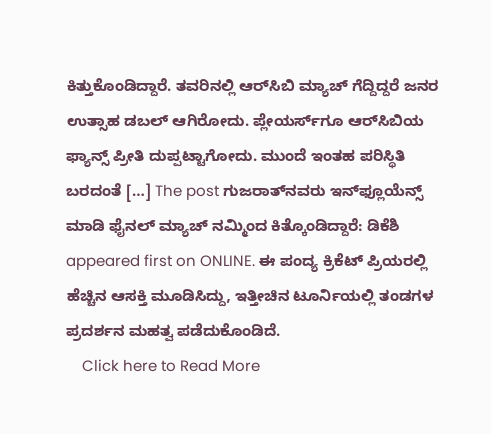ಕಿತ್ತುಕೊಂಡಿದ್ದಾರೆ. ತವರಿನಲ್ಲಿ ಆರ್‌ಸಿಬಿ ಮ್ಯಾಚ್‌ ಗೆದ್ದಿದ್ದರೆ ಜನರ ಉತ್ಸಾಹ ಡಬಲ್‌ ಆಗಿರೋದು. ಪ್ಲೇಯರ್ಸ್‌ಗೂ ಆರ್‌ಸಿಬಿಯ ಫ್ಯಾನ್ಸ್‌ ಪ್ರೀತಿ ದುಪ್ಪಟ್ಟಾಗೋದು. ಮುಂದೆ ಇಂತಹ ಪರಿಸ್ಥಿತಿ ಬರದಂತೆ […] The post ಗುಜರಾತ್‌ನವರು ಇನ್‌ಫ್ಲೂಯೆನ್ಸ್‌ ಮಾಡಿ ಫೈನಲ್‌ ಮ್ಯಾಚ್‌ ನಮ್ಮಿಂದ ಕಿತ್ಕೊಂಡಿದ್ದಾರೆ: ಡಿಕೆಶಿ appeared first on ONLINE. ಈ ಪಂದ್ಯ ಕ್ರಿಕೆಟ್ ಪ್ರಿಯರಲ್ಲಿ ಹೆಚ್ಚಿನ ಆಸಕ್ತಿ ಮೂಡಿಸಿದ್ದು, ಇತ್ತೀಚಿನ ಟೂರ್ನಿಯಲ್ಲಿ ತಂಡಗಳ ಪ್ರದರ್ಶನ ಮಹತ್ವ ಪಡೆದುಕೊಂಡಿದೆ.
    Click here to Read More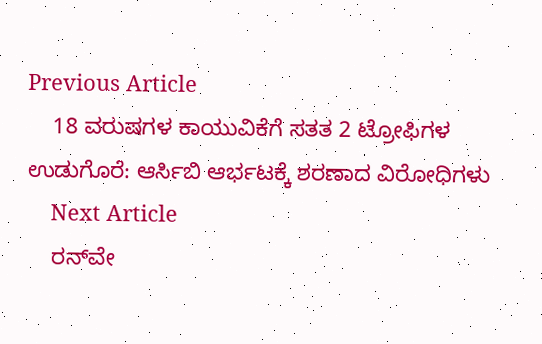Previous Article
    18 ವರುಷಗಳ ಕಾಯುವಿಕೆಗೆ ಸತತ 2 ಟ್ರೋಫಿಗಳ ಉಡುಗೊರೆ: ಆರ್ಸಿಬಿ ಆರ್ಭಟಕ್ಕೆ ಶರಣಾದ ವಿರೋಧಿಗಳು
    Next Article
    ರನ್‌ವೇ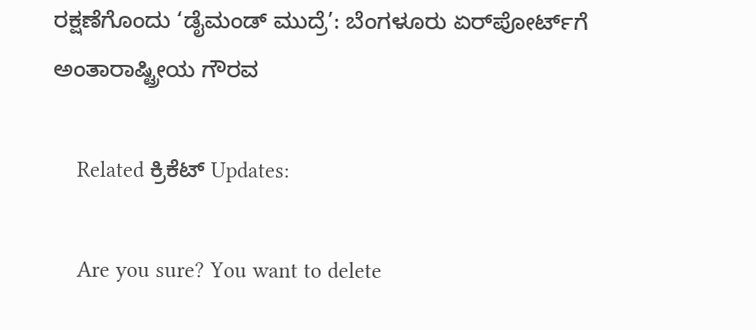ರಕ್ಷಣೆಗೊಂದು ‘ಡೈಮಂಡ್ ಮುದ್ರೆ’: ಬೆಂಗಳೂರು ಏರ್‌ಪೋರ್ಟ್‌ಗೆ ಅಂತಾರಾಷ್ಟ್ರೀಯ ಗೌರವ

    Related ಕ್ರಿಕೆಟ್ Updates:

    Are you sure? You want to delete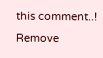this comment..! Remove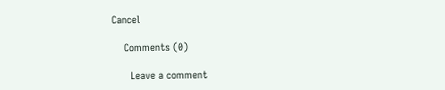Cancel

    Comments (0)

      Leave a comment